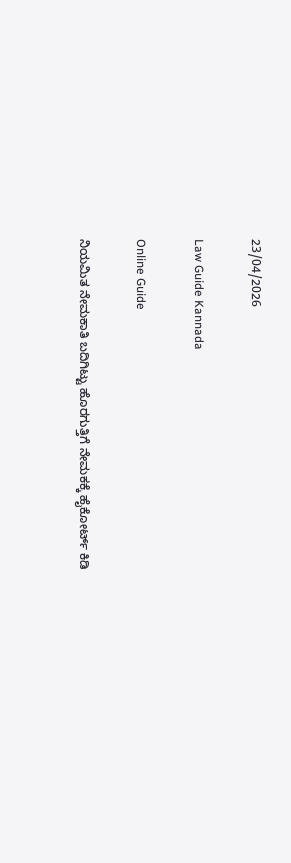23/04/2026

Law Guide Kannada

Online Guide

ನಿಯಮಿತ ನೇಮಕಾತಿ ಬದಿಗಿಟ್ಟು ಹೊರಗುತ್ತಿಗೆ ನೇಮಕಕ್ಕೆ ಹೈಕೋರ್ಟ್ ಕಿಡಿ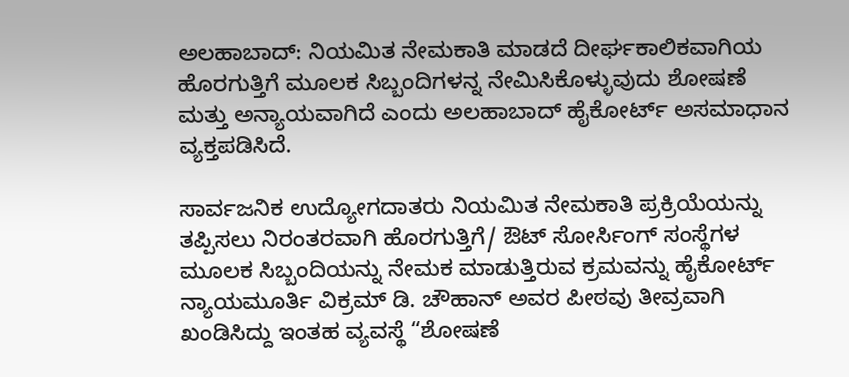ಅಲಹಾಬಾದ್: ನಿಯಮಿತ ನೇಮಕಾತಿ ಮಾಡದೆ ದೀರ್ಘಕಾಲಿಕವಾಗಿಯ ಹೊರಗುತ್ತಿಗೆ ಮೂಲಕ ಸಿಬ್ಬಂದಿಗಳನ್ನ ನೇಮಿಸಿಕೊಳ್ಳುವುದು ಶೋಷಣೆ ಮತ್ತು ಅನ್ಯಾಯವಾಗಿದೆ ಎಂದು ಅಲಹಾಬಾದ್ ಹೈಕೋರ್ಟ್ ಅಸಮಾಧಾನ ವ್ಯಕ್ತಪಡಿಸಿದೆ.

ಸಾರ್ವಜನಿಕ ಉದ್ಯೋಗದಾತರು ನಿಯಮಿತ ನೇಮಕಾತಿ ಪ್ರಕ್ರಿಯೆಯನ್ನು ತಪ್ಪಿಸಲು ನಿರಂತರವಾಗಿ ಹೊರಗುತ್ತಿಗೆ/ ಔಟ್ ಸೋರ್ಸಿಂಗ್ ಸಂಸ್ಥೆಗಳ ಮೂಲಕ ಸಿಬ್ಬಂದಿಯನ್ನು ನೇಮಕ ಮಾಡುತ್ತಿರುವ ಕ್ರಮವನ್ನು ಹೈಕೋರ್ಟ್ ನ್ಯಾಯಮೂರ್ತಿ ವಿಕ್ರಮ್ ಡಿ. ಚೌಹಾನ್ ಅವರ ಪೀಠವು ತೀವ್ರವಾಗಿ ಖಂಡಿಸಿದ್ದು ಇಂತಹ ವ್ಯವಸ್ಥೆ “ಶೋಷಣೆ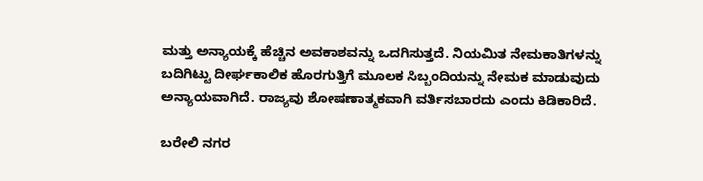ಮತ್ತು ಅನ್ಯಾಯಕ್ಕೆ ಹೆಚ್ಚಿನ ಅವಕಾಶವನ್ನು ಒದಗಿಸುತ್ತದೆ. ನಿಯಮಿತ ನೇಮಕಾತಿಗಳನ್ನು ಬದಿಗಿಟ್ಟು ದೀರ್ಘಕಾಲಿಕ ಹೊರಗುತ್ತಿಗೆ ಮೂಲಕ ಸಿಬ್ಬಂದಿಯನ್ನು ನೇಮಕ ಮಾಡುವುದು ಅನ್ಯಾಯವಾಗಿದೆ. ರಾಜ್ಯವು ಶೋಷಣಾತ್ಮಕವಾಗಿ ವರ್ತಿಸಬಾರದು ಎಂದು ಕಿಡಿಕಾರಿದೆ.

ಬರೇಲಿ ನಗರ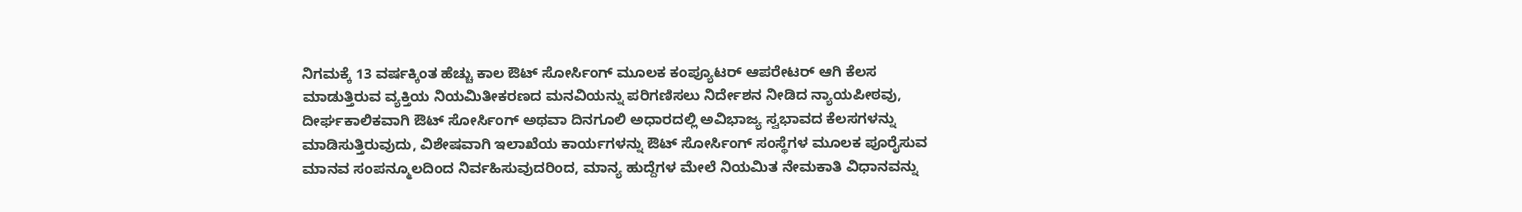ನಿಗಮಕ್ಕೆ 13 ವರ್ಷಕ್ಕಿಂತ ಹೆಚ್ಚು ಕಾಲ ಔಟ್ ಸೋರ್ಸಿಂಗ್ ಮೂಲಕ ಕಂಪ್ಯೂಟರ್ ಆಪರೇಟರ್ ಆಗಿ ಕೆಲಸ ಮಾಡುತ್ತಿರುವ ವ್ಯಕ್ತಿಯ ನಿಯಮಿತೀಕರಣದ ಮನವಿಯನ್ನು ಪರಿಗಣಿಸಲು ನಿರ್ದೇಶನ ನೀಡಿದ ನ್ಯಾಯಪೀಠವು, ದೀರ್ಘಕಾಲಿಕವಾಗಿ ಔಟ್ ಸೋರ್ಸಿಂಗ್ ಅಥವಾ ದಿನಗೂಲಿ ಅಧಾರದಲ್ಲಿ ಅವಿಭಾಜ್ಯ ಸ್ವಭಾವದ ಕೆಲಸಗಳನ್ನು ಮಾಡಿಸುತ್ತಿರುವುದು, ವಿಶೇಷವಾಗಿ ಇಲಾಖೆಯ ಕಾರ್ಯಗಳನ್ನು ಔಟ್ ಸೋರ್ಸಿಂಗ್ ಸಂಸ್ಥೆಗಳ ಮೂಲಕ ಪೂರೈಸುವ ಮಾನವ ಸಂಪನ್ಮೂಲದಿಂದ ನಿರ್ವಹಿಸುವುದರಿಂದ, ಮಾನ್ಯ ಹುದ್ದೆಗಳ ಮೇಲೆ ನಿಯಮಿತ ನೇಮಕಾತಿ ವಿಧಾನವನ್ನು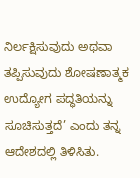ನಿರ್ಲಕ್ಷಿಸುವುದು ಅಥವಾ ತಪ್ಪಿಸುವುದು ಶೋಷಣಾತ್ಮಕ ಉದ್ಯೋಗ ಪದ್ಧತಿಯನ್ನು ಸೂಚಿಸುತ್ತದೆ’ ಎಂದು ತನ್ನ ಆದೇಶದಲ್ಲಿ ತಿಳಿಸಿತು.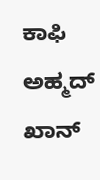ಕಾಫಿ ಅಹ್ಮದ್ ಖಾನ್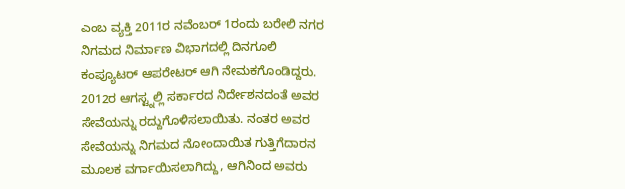ಎಂಬ ವ್ಯಕ್ತಿ 2011ರ ನವೆಂಬರ್ 1ರಂದು ಬರೇಲಿ ನಗರ ನಿಗಮದ ನಿರ್ಮಾಣ ವಿಭಾಗದಲ್ಲಿ ದಿನಗೂಲಿ ಕಂಪ್ಯೂಟರ್ ಆಪರೇಟರ್ ಆಗಿ ನೇಮಕಗೊಂಡಿದ್ದರು. 2012ರ ಆಗಸ್ಟ್ನಲ್ಲಿ ಸರ್ಕಾರದ ನಿರ್ದೇಶನದಂತೆ ಅವರ ಸೇವೆಯನ್ನು ರದ್ದುಗೊಳಿಸಲಾಯಿತು. ನಂತರ ಅವರ ಸೇವೆಯನ್ನು ನಿಗಮದ ನೋಂದಾಯಿತ ಗುತ್ತಿಗೆದಾರನ ಮೂಲಕ ವರ್ಗಾಯಿಸಲಾಗಿದ್ದು, ಆಗಿನಿಂದ ಅವರು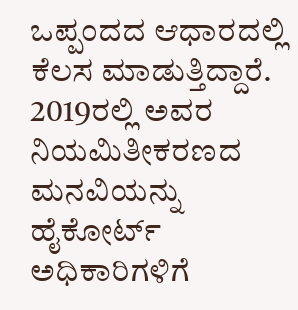ಒಪ್ಪಂದದ ಆಧಾರದಲ್ಲಿ ಕೆಲಸ ಮಾಡುತ್ತಿದ್ದಾರೆ. 2019ರಲ್ಲಿ ಅವರ ನಿಯಮಿತೀಕರಣದ ಮನವಿಯನ್ನು ಹೈಕೋರ್ಟ್ ಅಧಿಕಾರಿಗಳಿಗೆ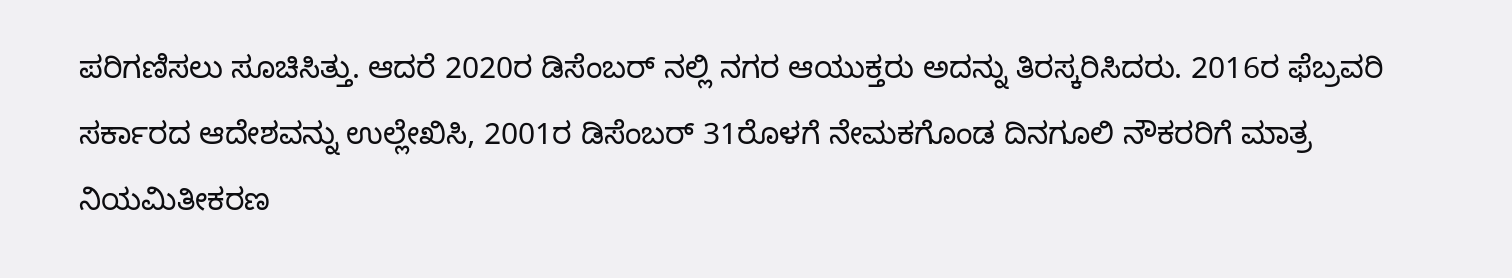ಪರಿಗಣಿಸಲು ಸೂಚಿಸಿತ್ತು. ಆದರೆ 2020ರ ಡಿಸೆಂಬರ್ ನಲ್ಲಿ ನಗರ ಆಯುಕ್ತರು ಅದನ್ನು ತಿರಸ್ಕರಿಸಿದರು. 2016ರ ಫೆಬ್ರವರಿ ಸರ್ಕಾರದ ಆದೇಶವನ್ನು ಉಲ್ಲೇಖಿಸಿ, 2001ರ ಡಿಸೆಂಬರ್ 31ರೊಳಗೆ ನೇಮಕಗೊಂಡ ದಿನಗೂಲಿ ನೌಕರರಿಗೆ ಮಾತ್ರ ನಿಯಮಿತೀಕರಣ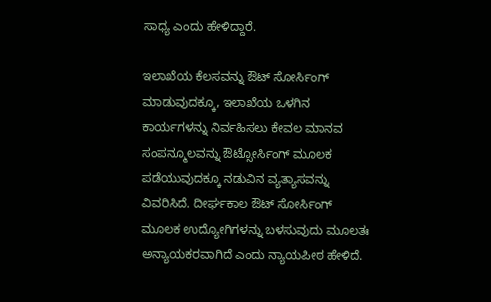ಸಾಧ್ಯ ಎಂದು ಹೇಳಿದ್ದಾರೆ.

ಇಲಾಖೆಯ ಕೆಲಸವನ್ನು ಔಟ್ ಸೋರ್ಸಿಂಗ್ ಮಾಡುವುದಕ್ಕೂ, ಇಲಾಖೆಯ ಒಳಗಿನ ಕಾರ್ಯಗಳನ್ನು ನಿರ್ವಹಿಸಲು ಕೇವಲ ಮಾನವ ಸಂಪನ್ಮೂಲವನ್ನು ಔಟ್ಸೋರ್ಸಿಂಗ್ ಮೂಲಕ ಪಡೆಯುವುದಕ್ಕೂ ನಡುವಿನ ವ್ಯತ್ಯಾಸವನ್ನು ವಿವರಿಸಿದೆ. ದೀರ್ಘಕಾಲ ಔಟ್ ಸೋರ್ಸಿಂಗ್ ಮೂಲಕ ಉದ್ಯೋಗಿಗಳನ್ನು ಬಳಸುವುದು ಮೂಲತಃ ಅನ್ಯಾಯಕರವಾಗಿದೆ ಎಂದು ನ್ಯಾಯಪೀಠ ಹೇಳಿದೆ.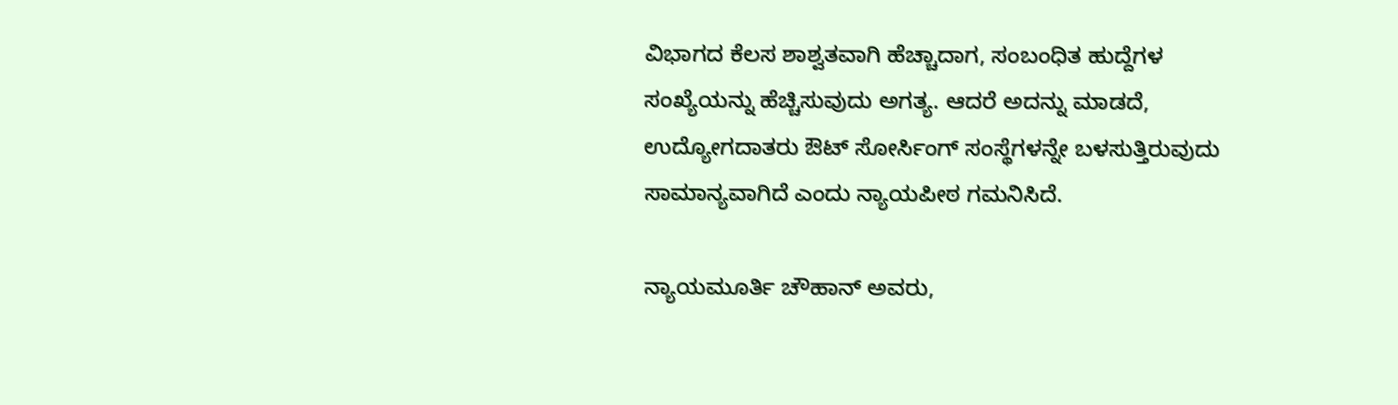ವಿಭಾಗದ ಕೆಲಸ ಶಾಶ್ವತವಾಗಿ ಹೆಚ್ಚಾದಾಗ, ಸಂಬಂಧಿತ ಹುದ್ದೆಗಳ ಸಂಖ್ಯೆಯನ್ನು ಹೆಚ್ಚಿಸುವುದು ಅಗತ್ಯ. ಆದರೆ ಅದನ್ನು ಮಾಡದೆ, ಉದ್ಯೋಗದಾತರು ಔಟ್ ಸೋರ್ಸಿಂಗ್ ಸಂಸ್ಥೆಗಳನ್ನೇ ಬಳಸುತ್ತಿರುವುದು ಸಾಮಾನ್ಯವಾಗಿದೆ ಎಂದು ನ್ಯಾಯಪೀಠ ಗಮನಿಸಿದೆ.

ನ್ಯಾಯಮೂರ್ತಿ ಚೌಹಾನ್ ಅವರು,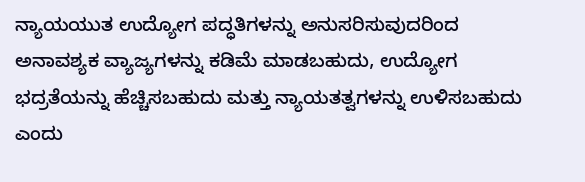ನ್ಯಾಯಯುತ ಉದ್ಯೋಗ ಪದ್ಧತಿಗಳನ್ನು ಅನುಸರಿಸುವುದರಿಂದ ಅನಾವಶ್ಯಕ ವ್ಯಾಜ್ಯಗಳನ್ನು ಕಡಿಮೆ ಮಾಡಬಹುದು, ಉದ್ಯೋಗ ಭದ್ರತೆಯನ್ನು ಹೆಚ್ಚಿಸಬಹುದು ಮತ್ತು ನ್ಯಾಯತತ್ವಗಳನ್ನು ಉಳಿಸಬಹುದು ಎಂದು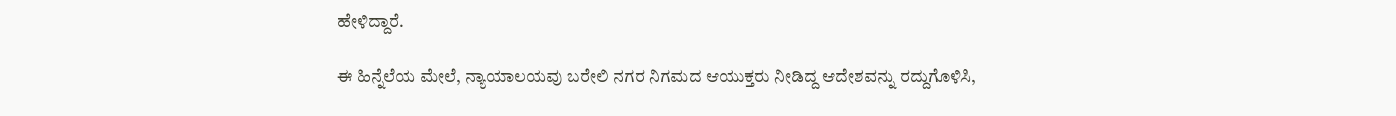ಹೇಳಿದ್ದಾರೆ.

ಈ ಹಿನ್ನೆಲೆಯ ಮೇಲೆ, ನ್ಯಾಯಾಲಯವು ಬರೇಲಿ ನಗರ ನಿಗಮದ ಆಯುಕ್ತರು ನೀಡಿದ್ದ ಆದೇಶವನ್ನು ರದ್ದುಗೊಳಿಸಿ,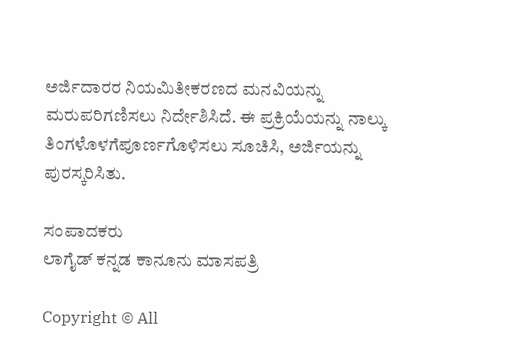ಅರ್ಜಿದಾರರ ನಿಯಮಿತೀಕರಣದ ಮನವಿಯನ್ನು ಮರುಪರಿಗಣಿಸಲು ನಿರ್ದೇಶಿಸಿದೆ. ಈ ಪ್ರಕ್ರಿಯೆಯನ್ನು ನಾಲ್ಕು ತಿಂಗಳೊಳಗೆಪೂರ್ಣಗೊಳಿಸಲು ಸೂಚಿಸಿ, ಅರ್ಜಿಯನ್ನು ಪುರಸ್ಕರಿಸಿತು.

ಸಂಪಾದಕರು
ಲಾಗೈಡ್ ಕನ್ನಡ‌ ಕಾನೂನು ಮಾಸಪತ್ರಿ

Copyright © All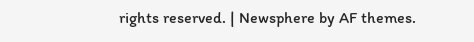rights reserved. | Newsphere by AF themes.